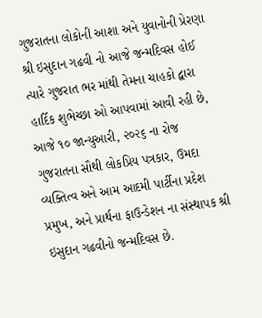ગુજરાતના લોકોની આશા અને યુવાનોની પ્રેરણા શ્રી ઇસુદાન ગઢવી નો આજે જન્મદિવસ હોઈ ત્યારે ગુજરાત ભર માંથી તેમના ચાહકો દ્વારા હાર્દિક શુભેચ્છા ઓ આપવામાં આવી રહી છે,
આજે ૧૦ જાન્યુઆરી, ૨૦૨૬ ના રોજ ગુજરાતના સૌથી લોકપ્રિય પત્રકાર, ઉમદા વ્યક્તિત્વ અને આમ આદમી પાર્ટીના પ્રદેશ પ્રમુખ, અને પ્રાર્થના ફાઉન્ડેશન ના સંસ્થાપક શ્રી ઇસુદાન ગઢવીનો જન્મદિવસ છે.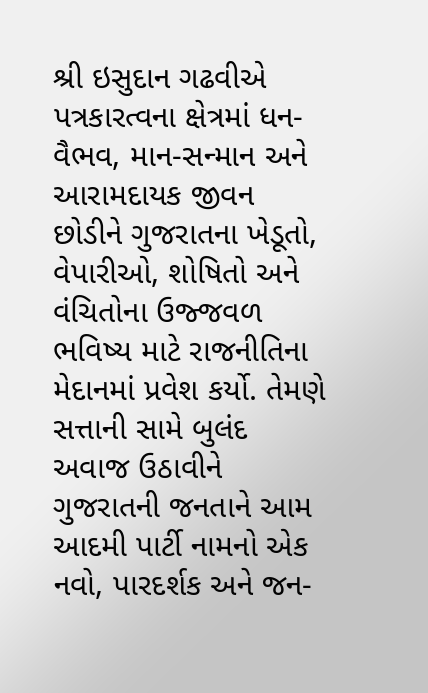શ્રી ઇસુદાન ગઢવીએ પત્રકારત્વના ક્ષેત્રમાં ધન-વૈભવ, માન-સન્માન અને આરામદાયક જીવન છોડીને ગુજરાતના ખેડૂતો, વેપારીઓ, શોષિતો અને વંચિતોના ઉજ્જવળ ભવિષ્ય માટે રાજનીતિના મેદાનમાં પ્રવેશ કર્યો. તેમણે સત્તાની સામે બુલંદ અવાજ ઉઠાવીને ગુજરાતની જનતાને આમ આદમી પાર્ટી નામનો એક નવો, પારદર્શક અને જન-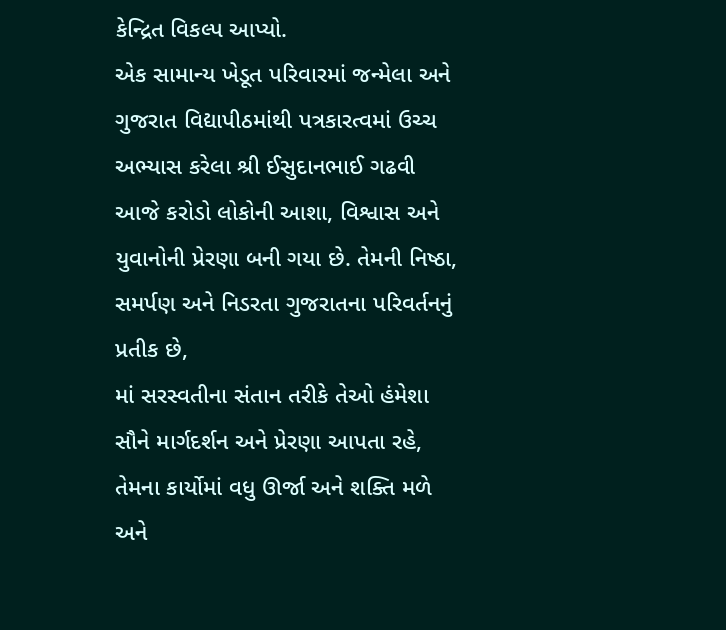કેન્દ્રિત વિકલ્પ આપ્યો.
એક સામાન્ય ખેડૂત પરિવારમાં જન્મેલા અને ગુજરાત વિદ્યાપીઠમાંથી પત્રકારત્વમાં ઉચ્ચ અભ્યાસ કરેલા શ્રી ઈસુદાનભાઈ ગઢવી આજે કરોડો લોકોની આશા, વિશ્વાસ અને યુવાનોની પ્રેરણા બની ગયા છે. તેમની નિષ્ઠા, સમર્પણ અને નિડરતા ગુજરાતના પરિવર્તનનું પ્રતીક છે,
માં સરસ્વતીના સંતાન તરીકે તેઓ હંમેશા સૌને માર્ગદર્શન અને પ્રેરણા આપતા રહે, તેમના કાર્યોમાં વધુ ઊર્જા અને શક્તિ મળે અને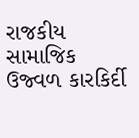રાજકીય સામાજિક ઉજ્વળ કારકિર્દી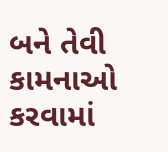બને તેવી કામનાઓ કરવામાં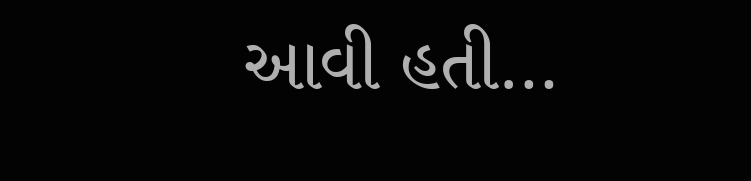આવી હતી…